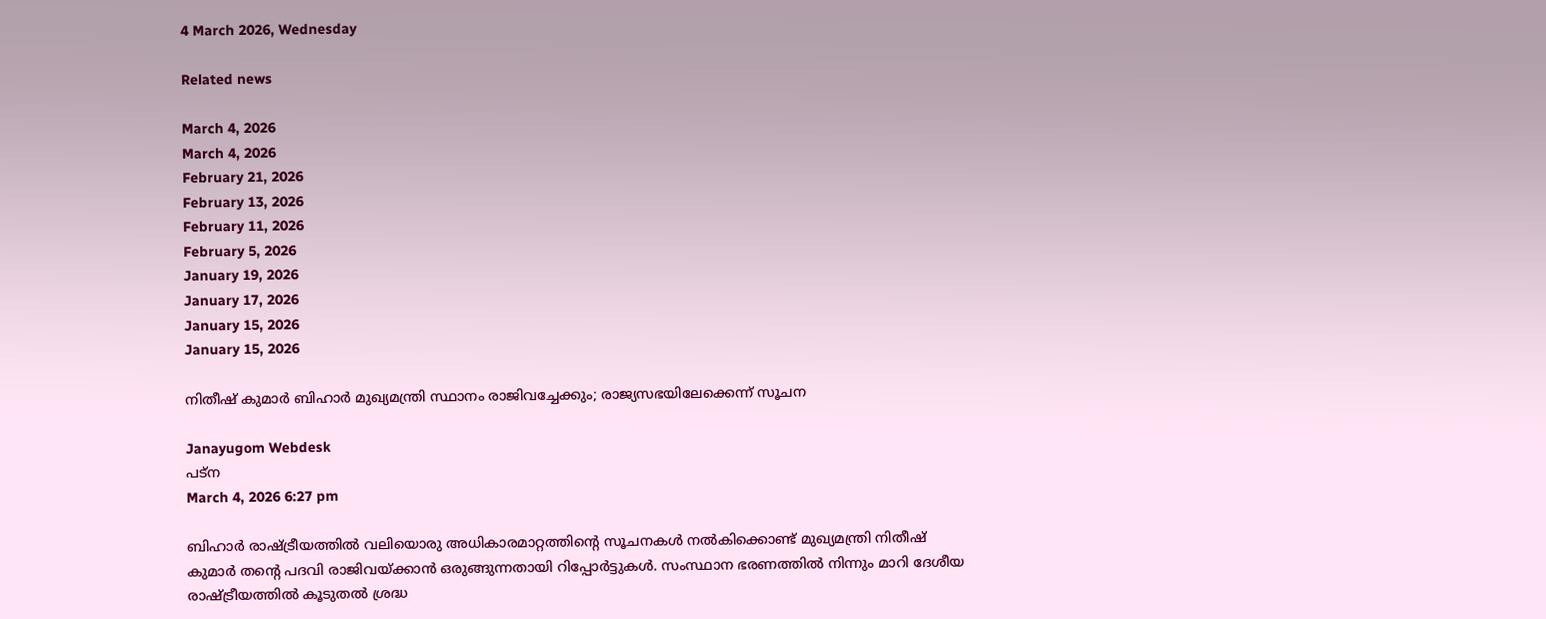4 March 2026, Wednesday

Related news

March 4, 2026
March 4, 2026
February 21, 2026
February 13, 2026
February 11, 2026
February 5, 2026
January 19, 2026
January 17, 2026
January 15, 2026
January 15, 2026

നിതീഷ് കുമാർ ബിഹാർ മുഖ്യമന്ത്രി സ്ഥാനം രാജിവച്ചേക്കും; രാജ്യസഭയിലേക്കെന്ന് സൂചന

Janayugom Webdesk
പട്ന
March 4, 2026 6:27 pm

ബിഹാർ രാഷ്ട്രീയത്തിൽ വലിയൊരു അധികാരമാറ്റത്തിന്റെ സൂചനകൾ നൽകിക്കൊണ്ട് മുഖ്യമന്ത്രി നിതീഷ് കുമാർ തന്റെ പദവി രാജിവയ്ക്കാൻ ഒരുങ്ങുന്നതായി റിപ്പോർട്ടുകൾ. സംസ്ഥാന ഭരണത്തിൽ നിന്നും മാറി ദേശീയ രാഷ്ട്രീയത്തിൽ കൂടുതൽ ശ്രദ്ധ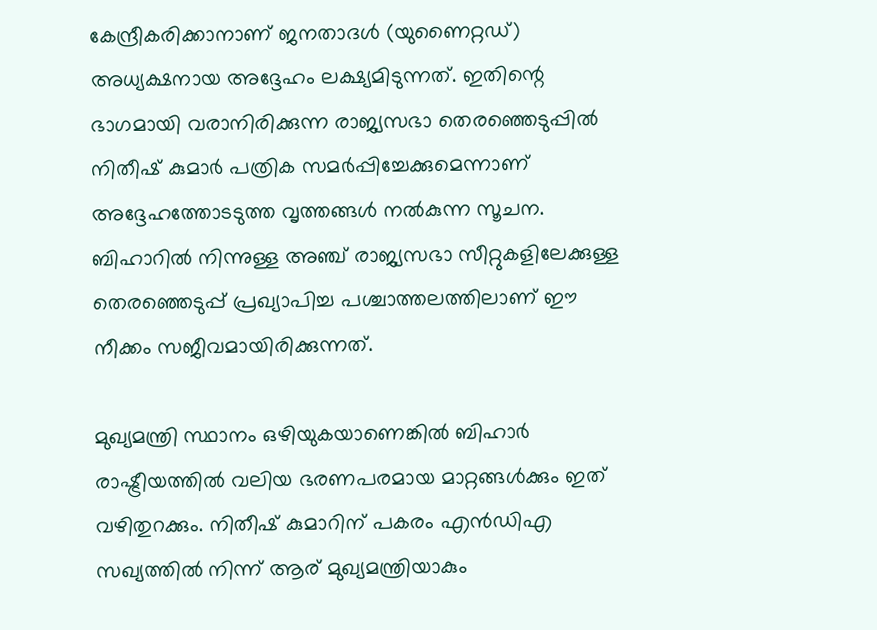കേന്ദ്രീകരിക്കാനാണ് ജനതാദൾ (യുണൈറ്റഡ്) അധ്യക്ഷനായ അദ്ദേഹം ലക്ഷ്യമിടുന്നത്. ഇതിന്റെ ഭാഗമായി വരാനിരിക്കുന്ന രാജ്യസഭാ തെരഞ്ഞെടുപ്പിൽ നിതീഷ് കുമാർ പത്രിക സമർപ്പിച്ചേക്കുമെന്നാണ് അദ്ദേഹത്തോടടുത്ത വൃത്തങ്ങൾ നൽകുന്ന സൂചന. ബിഹാറിൽ നിന്നുള്ള അഞ്ച് രാജ്യസഭാ സീറ്റുകളിലേക്കുള്ള തെരഞ്ഞെടുപ്പ് പ്രഖ്യാപിച്ച പശ്ചാത്തലത്തിലാണ് ഈ നീക്കം സജീവമായിരിക്കുന്നത്.

മുഖ്യമന്ത്രി സ്ഥാനം ഒഴിയുകയാണെങ്കിൽ ബിഹാർ രാഷ്ട്രീയത്തിൽ വലിയ ഭരണപരമായ മാറ്റങ്ങൾക്കും ഇത് വഴിതുറക്കും. നിതീഷ് കുമാറിന് പകരം എൻഡിഎ സഖ്യത്തിൽ നിന്ന് ആര് മുഖ്യമന്ത്രിയാകും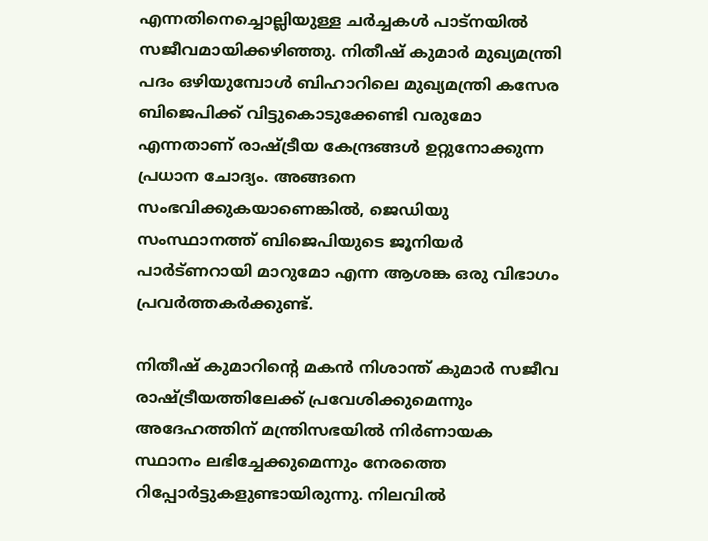എന്നതിനെച്ചൊല്ലിയുള്ള ചർച്ചകൾ പാട്‌നയിൽ സജീവമായിക്കഴിഞ്ഞു. നിതീഷ് കുമാർ മുഖ്യമന്ത്രി പദം ഒഴിയുമ്പോൾ ബിഹാറിലെ മുഖ്യമന്ത്രി കസേര ബിജെപിക്ക് വിട്ടുകൊടുക്കേണ്ടി വരുമോ എന്നതാണ് രാഷ്ട്രീയ കേന്ദ്രങ്ങൾ ഉറ്റുനോക്കുന്ന പ്രധാന ചോദ്യം. അങ്ങനെ സംഭവിക്കുകയാണെങ്കിൽ, ജെഡിയു സംസ്ഥാനത്ത് ബിജെപിയുടെ ജൂനിയർ പാർട്ണറായി മാറുമോ എന്ന ആശങ്ക ഒരു വിഭാഗം പ്രവർത്തകർക്കുണ്ട്.

നിതീഷ് കുമാറിന്റെ മകൻ നിശാന്ത് കുമാർ സജീവ രാഷ്ട്രീയത്തിലേക്ക് പ്രവേശിക്കുമെന്നും അദേഹത്തിന് മന്ത്രിസഭയിൽ നിർണായക സ്ഥാനം ലഭിച്ചേക്കുമെന്നും നേരത്തെ റിപ്പോർട്ടുകളുണ്ടായിരുന്നു. നിലവിൽ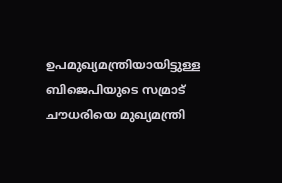ഉപമുഖ്യമന്ത്രിയായിട്ടുള്ള ബിജെപിയുടെ സമ്രാട് ചൗധരിയെ മുഖ്യമന്ത്രി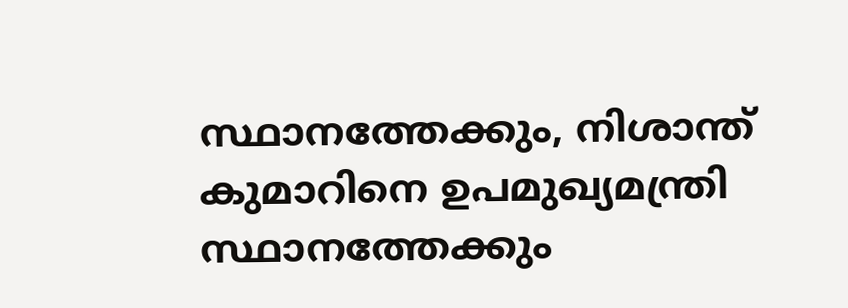സ്ഥാനത്തേക്കും, നിശാന്ത് കുമാറിനെ ഉപമുഖ്യമന്ത്രി സ്ഥാനത്തേക്കും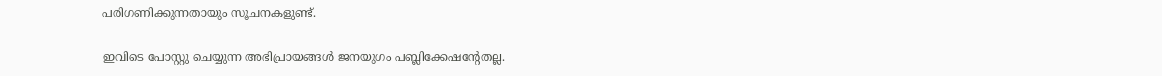പരിഗണിക്കുന്നതായും സൂചനകളുണ്ട്.

ഇവിടെ പോസ്റ്റു ചെയ്യുന്ന അഭിപ്രായങ്ങള്‍ ജനയുഗം പബ്ലിക്കേഷന്റേതല്ല.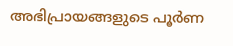അഭിപ്രായങ്ങളുടെ പൂര്‍ണ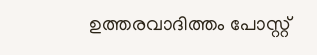ഉത്തരവാദിത്തം പോസ്റ്റ്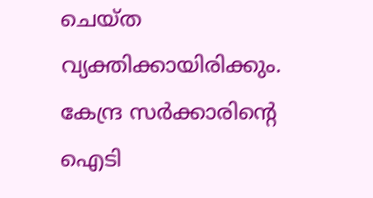ചെയ്ത വ്യക്തിക്കായിരിക്കും. കേന്ദ്ര സര്‍ക്കാരിന്റെ ഐടി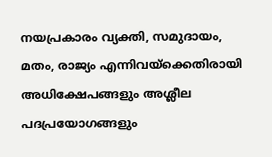നയപ്രകാരം വ്യക്തി, സമുദായം, മതം, രാജ്യം എന്നിവയ്‌ക്കെതിരായി അധിക്ഷേപങ്ങളും അശ്ലീല പദപ്രയോഗങ്ങളും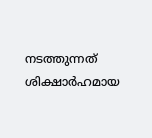നടത്തുന്നത് ശിക്ഷാര്‍ഹമായ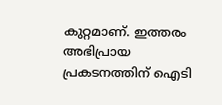കുറ്റമാണ്. ഇത്തരം അഭിപ്രായ പ്രകടനത്തിന് ഐടി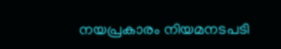നയപ്രകാരം നിയമനടപടി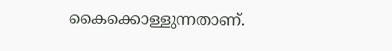കൈക്കൊള്ളുന്നതാണ്.